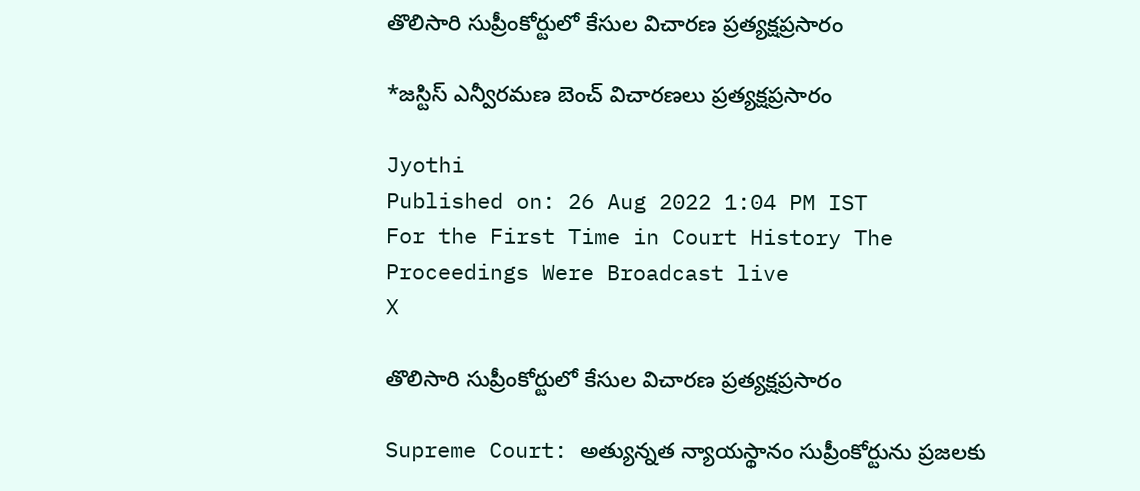తొలిసారి సుప్రీంకోర్టులో కేసుల విచారణ ప్రత్యక్షప్రసారం

*జస్టిస్‌ ఎన్వీరమణ బెంచ్‌ విచారణలు ప్రత్యక్షప్రసారం

Jyothi
Published on: 26 Aug 2022 1:04 PM IST
For the First Time in Court History The Proceedings Were Broadcast live
X

తొలిసారి సుప్రీంకోర్టులో కేసుల విచారణ ప్రత్యక్షప్రసారం

Supreme Court: అత్యున్నత న్యాయస్థానం సుప్రీంకోర్టును ప్రజలకు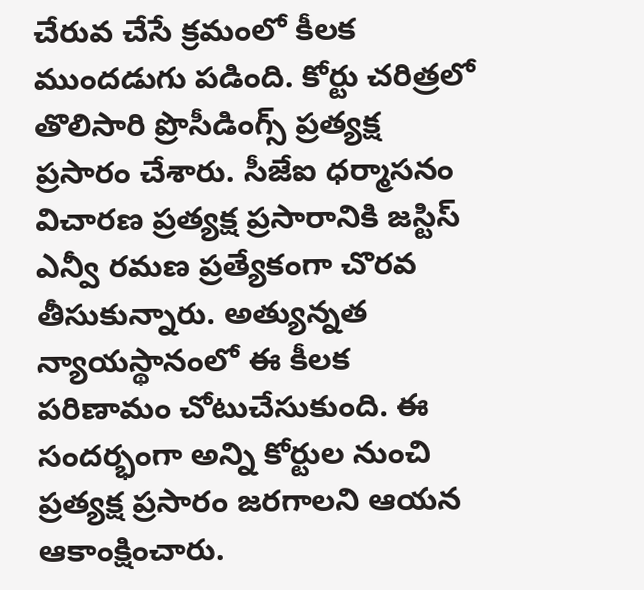చేరువ చేసే క్రమంలో కీలక ముందడుగు పడింది. కోర్టు చరిత్రలో తొలిసారి ప్రొసీడింగ్స్‌ ప్రత్యక్ష ప్రసారం చేశారు. సీజేఐ ధర్మాసనం విచారణ ప్రత్యక్ష ప్రసారానికి జస్టిస్‌ ఎన్వీ రమణ ప్రత్యేకంగా చొరవ తీసుకున్నారు. అత్యున్నత న్యాయస్థానంలో ఈ కీలక పరిణామం చోటుచేసుకుంది. ఈ సందర్భంగా అన్ని కోర్టుల నుంచి ప్రత్యక్ష ప్రసారం జరగాలని ఆయన ఆకాంక్షించారు.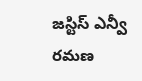జస్టిస్‌ ఎన్వీ రమణ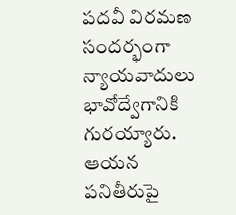పదవీ విరమణ సందర్భంగా న్యాయవాదులు భావోద్వేగానికి గురయ్యారు. ఆయన పనితీరుపై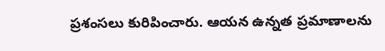ప్రశంసలు కురిపించారు. ఆయన ఉన్నత ప్రమాణాలను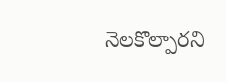నెలకొల్పారని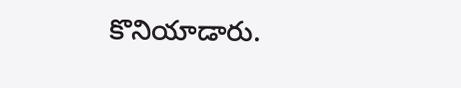కొనియాడారు.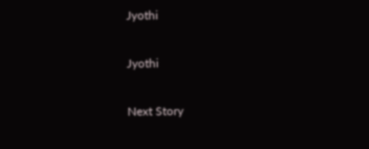Jyothi

Jyothi

Next Story